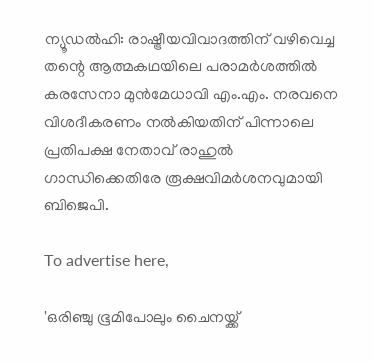ന്യൂഡൽഹി: രാഷ്ട്രീയവിവാദത്തിന് വഴിവെച്ച തന്റെ ആത്മകഥയിലെ പരാമർശത്തിൽ കരസേനാ മുൻമേധാവി എം.എം. നരവനെ വിശദീകരണം നൽകിയതിന് പിന്നാലെ പ്രതിപക്ഷ നേതാവ് രാഹുൽ ഗാന്ധിക്കെതിരേ രൂക്ഷവിമർശനവുമായി ബിജെപി.

To advertise here,

'ഒരിഞ്ചു ഭൂമിപോലും ചൈനയ്ക്ക്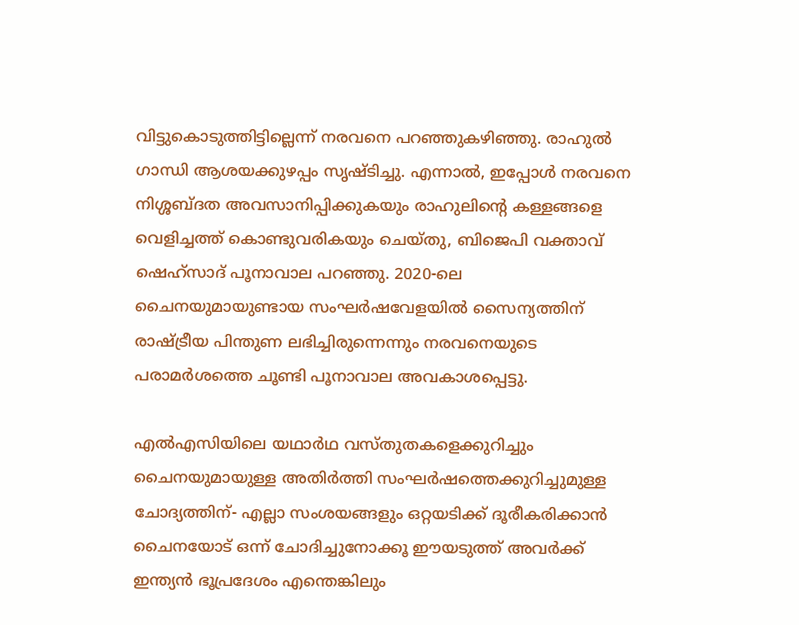വിട്ടുകൊടുത്തിട്ടില്ലെന്ന് നരവനെ പറഞ്ഞുകഴിഞ്ഞു. രാഹുൽ ഗാന്ധി ആശയക്കുഴപ്പം സൃഷ്ടിച്ചു. എന്നാൽ, ഇപ്പോൾ നരവനെ നിശ്ശബ്ദത അവസാനിപ്പിക്കുകയും രാഹുലിന്റെ കള്ളങ്ങളെ വെളിച്ചത്ത് കൊണ്ടുവരികയും ചെയ്തു, ബിജെപി വക്താവ് ഷെഹ്‌സാദ് പൂനാവാല പറഞ്ഞു. 2020-ലെ ചൈനയുമായുണ്ടായ സംഘർഷവേളയിൽ സൈന്യത്തിന് രാഷ്ട്രീയ പിന്തുണ ലഭിച്ചിരുന്നെന്നും നരവനെയുടെ പരാമർശത്തെ ചൂണ്ടി പൂനാവാല അവകാശപ്പെട്ടു.

എൽഎസിയിലെ യഥാർഥ വസ്തുതകളെക്കുറിച്ചും ചൈനയുമായുള്ള അതിർത്തി സംഘർഷത്തെക്കുറിച്ചുമുള്ള ചോദ്യത്തിന്- എല്ലാ സംശയങ്ങളും ഒറ്റയടിക്ക് ദൂരീകരിക്കാൻ ചൈനയോട് ഒന്ന് ചോദിച്ചുനോക്കൂ ഈയടുത്ത് അവർക്ക് ഇന്ത്യൻ ഭൂപ്രദേശം എന്തെങ്കിലും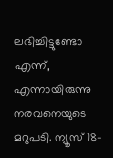ലഭിച്ചിട്ടുണ്ടോ എന്ന്, എന്നായിരുന്നു നരവനെയുടെ മറുപടി. ന്യൂസ് 18-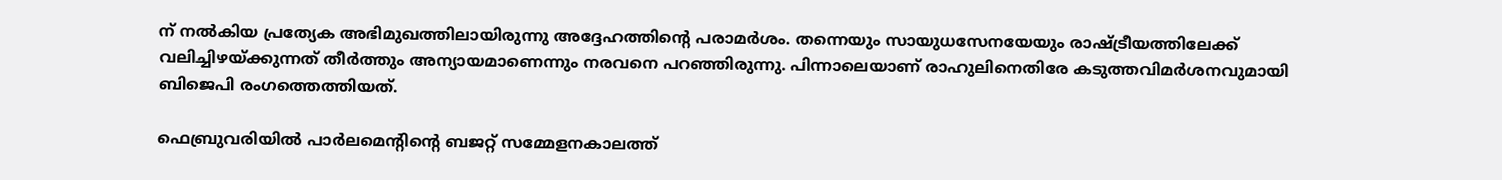ന് നൽകിയ പ്രത്യേക അഭിമുഖത്തിലായിരുന്നു അദ്ദേഹത്തിന്റെ പരാമർശം. തന്നെയും സായുധസേനയേയും രാഷ്ട്രീയത്തിലേക്ക് വലിച്ചിഴയ്ക്കുന്നത് തീർത്തും അന്യായമാണെന്നും നരവനെ പറഞ്ഞിരുന്നു. പിന്നാലെയാണ് രാഹുലിനെതിരേ കടുത്തവിമർശനവുമായി ബിജെപി രംഗത്തെത്തിയത്.

ഫെബ്രുവരിയിൽ പാർലമെന്റിന്റെ ബജറ്റ് സമ്മേളനകാലത്ത്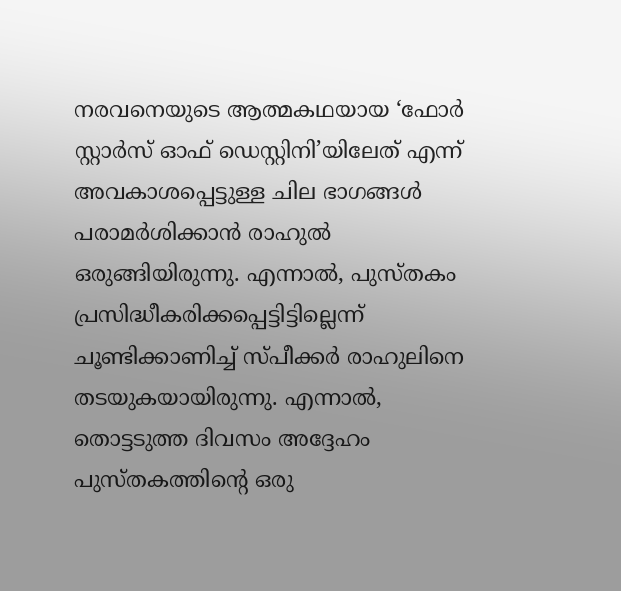നരവനെയുടെ ആത്മകഥയായ ‘ഫോർ സ്റ്റാർസ് ഓഫ് ഡെസ്റ്റിനി’യിലേത് എന്ന് അവകാശപ്പെട്ടുള്ള ചില ഭാഗങ്ങൾ പരാമർശിക്കാൻ രാഹുൽ ഒരുങ്ങിയിരുന്നു. എന്നാൽ, പുസ്തകം പ്രസിദ്ധീകരിക്കപ്പെട്ടിട്ടില്ലെന്ന് ചൂണ്ടിക്കാണിച്ച് സ്പീക്കർ രാഹുലിനെ തടയുകയായിരുന്നു. എന്നാൽ, തൊട്ടടുത്ത ദിവസം അദ്ദേഹം പുസ്തകത്തിന്റെ ഒരു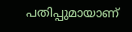പതിപ്പുമായാണ്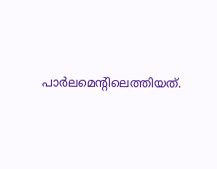പാർലമെന്റിലെത്തിയത്.